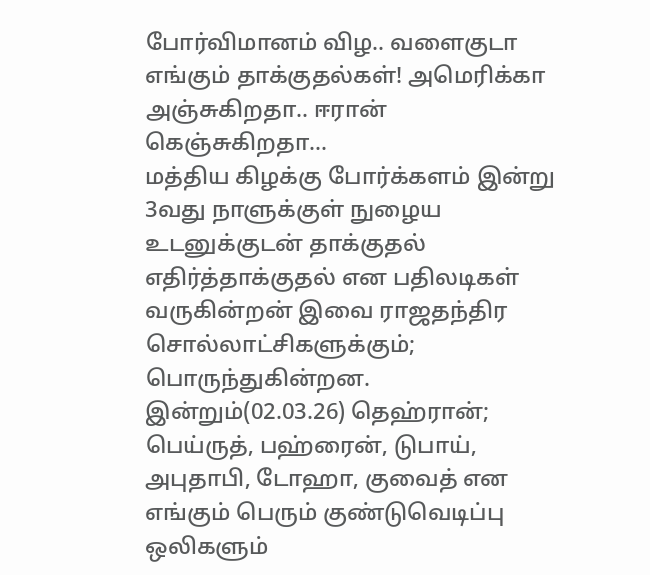போர்விமானம் விழ.. வளைகுடா எங்கும் தாக்குதல்கள்! அமெரிக்கா அஞ்சுகிறதா.. ஈரான் கெஞ்சுகிறதா...
மத்திய கிழக்கு போர்க்களம் இன்று 3வது நாளுக்குள் நுழைய உடனுக்குடன் தாக்குதல் எதிர்த்தாக்குதல் என பதிலடிகள் வருகின்றன் இவை ராஜதந்திர சொல்லாட்சிகளுக்கும்; பொருந்துகின்றன.
இன்றும்(02.03.26) தெஹ்ரான்; பெய்ருத், பஹ்ரைன், டுபாய், அபுதாபி, டோஹா, குவைத் என எங்கும் பெரும் குண்டுவெடிப்பு ஒலிகளும்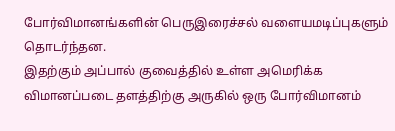போர்விமானங்களின் பெருஇரைச்சல் வளையமடிப்புகளும் தொடர்ந்தன.
இதற்கும் அப்பால் குவைத்தில் உள்ள அமெரிக்க விமானப்படை தளத்திற்கு அருகில் ஒரு போர்விமானம்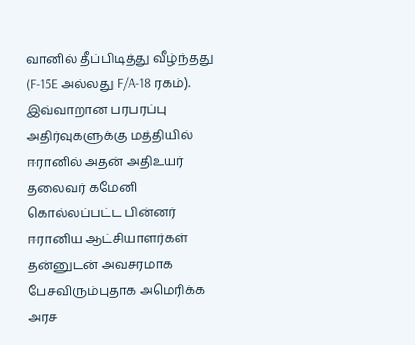வானில் தீப்பிடித்து வீழ்ந்தது (F-15E அல்லது F/A-18 ரகம்).
இவ்வாறான பரபரப்பு அதிர்வுகளுக்கு மத்தியில் ஈரானில் அதன் அதிஉயர் தலைவர் கமேனி கொல்லப்பட்ட பின்னர் ஈரானிய ஆட்சியாளர்கள் தன்னுடன் அவசரமாக பேசவிரும்புதாக அமெரிக்க அரச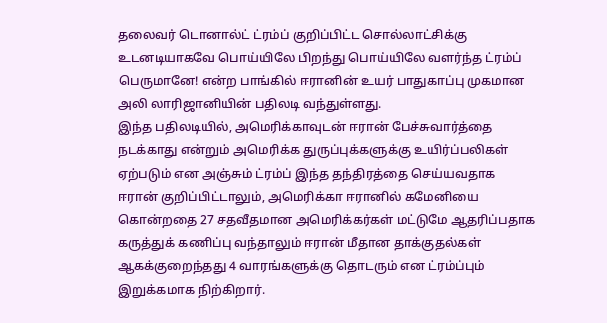தலைவர் டொனால்ட் ட்ரம்ப் குறிப்பிட்ட சொல்லாட்சிக்கு உடனடியாகவே பொய்யிலே பிறந்து பொய்யிலே வளர்ந்த ட்ரம்ப் பெருமானே! என்ற பாங்கில் ஈரானின் உயர் பாதுகாப்பு முகமான அலி லாரிஜானியின் பதிலடி வந்துள்ளது.
இந்த பதிலடியில், அமெரிக்காவுடன் ஈரான் பேச்சுவார்த்தை நடக்காது என்றும் அமெரிக்க துருப்புக்களுக்கு உயிர்ப்பலிகள் ஏற்படும் என அஞ்சும் ட்ரம்ப் இந்த தந்திரத்தை செய்யவதாக ஈரான் குறிப்பிட்டாலும், அமெரிக்கா ஈரானில் கமேனியை கொன்றதை 27 சதவீதமான அமெரிக்கர்கள் மட்டுமே ஆதரிப்பதாக கருத்துக் கணிப்பு வந்தாலும் ஈரான் மீதான தாக்குதல்கள் ஆகக்குறைந்தது 4 வாரங்களுக்கு தொடரும் என ட்ரம்ப்பும் இறுக்கமாக நிற்கிறார்.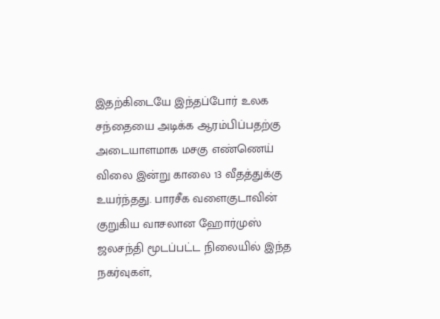இதற்கிடையே இந்தப்போர் உலக சந்தையை அடிக்க ஆரம்பிப்பதற்கு அடையாளமாக மசகு எண்ணெய் விலை இன்று காலை 13 வீதத்துக்கு உயர்ந்தது. பாரசீக வளைகுடாவின் குறுகிய வாசலான ஹோர்முஸ் ஜலசந்தி மூடப்பட்ட நிலையில் இந்த நகர்வுகள்,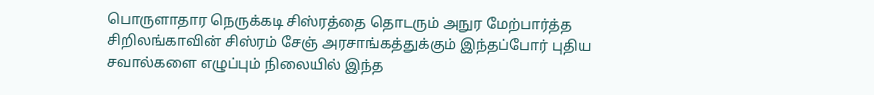பொருளாதார நெருக்கடி சிஸ்ரத்தை தொடரும் அநுர மேற்பார்த்த சிறிலங்காவின் சிஸ்ரம் சேஞ் அரசாங்கத்துக்கும் இந்தப்போர் புதிய சவால்களை எழுப்பும் நிலையில் இந்த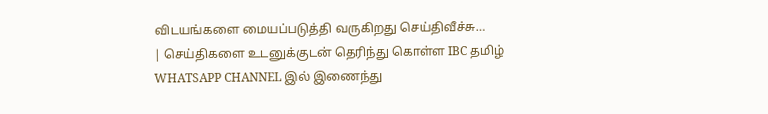விடயங்களை மையப்படுத்தி வருகிறது செய்திவீச்சு…
| செய்திகளை உடனுக்குடன் தெரிந்து கொள்ள IBC தமிழ் WHATSAPP CHANNEL இல் இணைந்து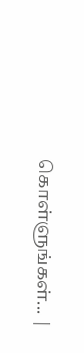கொள்ளுங்கள்... |